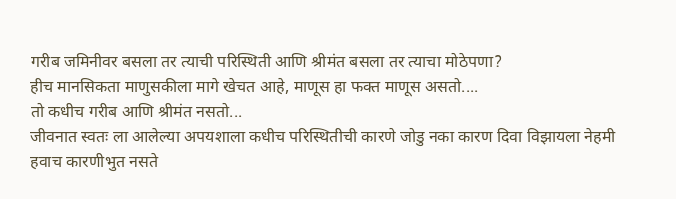गरीब जमिनीवर बसला तर त्याची परिस्थिती आणि श्रीमंत बसला तर त्याचा मोठेपणा?
हीच मानसिकता माणुसकीला मागे खेचत आहे, माणूस हा फक्त माणूस असतो....
तो कधीच गरीब आणि श्रीमंत नसतो...
जीवनात स्वतः ला आलेल्या अपयशाला कधीच परिस्थितीची कारणे जोडु नका कारण दिवा विझायला नेहमी हवाच कारणीभुत नसते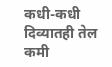कधी-कधी दिव्यातही तेल कमी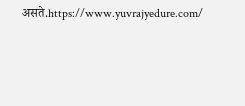असते.https://www.yuvrajyedure.com/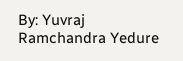By: Yuvraj Ramchandra Yedure